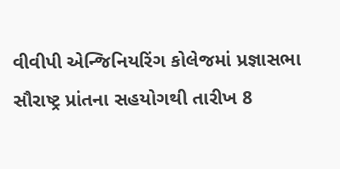વીવીપી એન્જિનિયરિંગ કોલેજમાં પ્રજ્ઞાસભા સૌરાષ્ટ્ર પ્રાંતના સહયોગથી તારીખ 8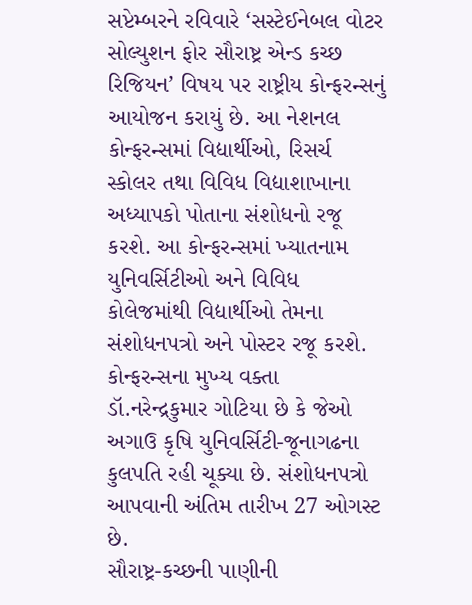સપ્ટેમ્બરને રવિવારે ‘સસ્ટેઈનેબલ વોટર સોલ્યુશન ફોર સૌરાષ્ટ્ર એન્ડ કચ્છ રિજિયન’ વિષય પર રાષ્ટ્રીય કોન્ફરન્સનું આયોજન કરાયું છે. આ નેશનલ કોન્ફરન્સમાં વિદ્યાર્થીઓ, રિસર્ચ સ્કોલર તથા વિવિધ વિદ્યાશાખાના અધ્યાપકો પોતાના સંશોધનો રજૂ કરશે. આ કોન્ફરન્સમાં ખ્યાતનામ યુનિવર્સિટીઓ અને વિવિધ કોલેજમાંથી વિદ્યાર્થીઓ તેમના સંશોધનપત્રો અને પોસ્ટર રજૂ કરશે. કોન્ફરન્સના મુખ્ય વક્તા ડૉ.નરેન્દ્રકુમાર ગોટિયા છે કે જેઓ અગાઉ કૃષિ યુનિવર્સિટી-જૂનાગઢના કુલપતિ રહી ચૂક્યા છે. સંશોધનપત્રો આપવાની અંતિમ તારીખ 27 ઓગસ્ટ છે.
સૌરાષ્ટ્ર-કચ્છની પાણીની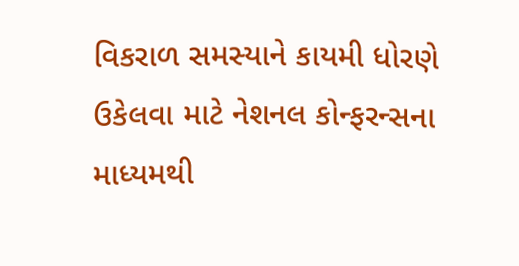વિકરાળ સમસ્યાને કાયમી ધોરણે ઉકેલવા માટે નેશનલ કોન્ફરન્સના માધ્યમથી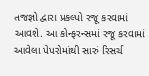તજજ્ઞો દ્વારા પ્રકલ્પો રજૂ કરવામાં આવશે. આ કોન્ફરન્સમાં રજૂ કરવામાં આવેલા પેપરોમાંથી સારું રિસર્ચ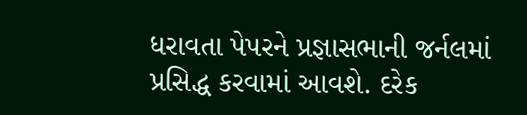ધરાવતા પેપરને પ્રજ્ઞાસભાની જર્નલમાં પ્રસિદ્ધ કરવામાં આવશે. દરેક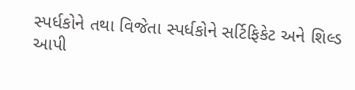સ્પર્ધકોને તથા વિજેતા સ્પર્ધકોને સર્ટિફિકેટ અને શિલ્ડ આપી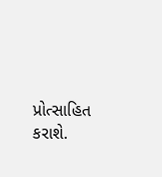પ્રોત્સાહિત કરાશે.